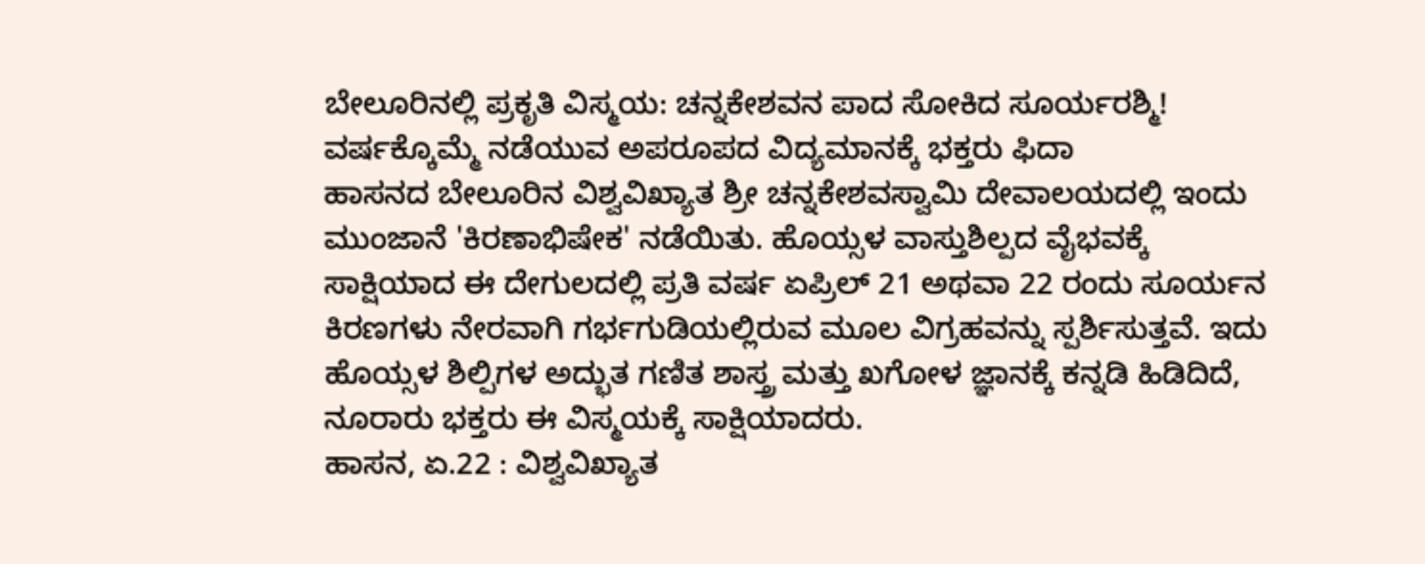ಬೇಲೂರಿನಲ್ಲಿ ಪ್ರಕೃತಿ ವಿಸ್ಮಯ: ಚನ್ನಕೇಶವನ ಪಾದ ಸೋಕಿದ ಸೂರ್ಯರಶ್ಮಿ! ವರ್ಷಕ್ಕೊಮ್ಮೆ ನಡೆಯುವ ಅಪರೂಪದ ವಿದ್ಯಮಾನಕ್ಕೆ ಭಕ್ತರು ಫಿದಾ
ಹಾಸನದ ಬೇಲೂರಿನ ವಿಶ್ವವಿಖ್ಯಾತ ಶ್ರೀ ಚನ್ನಕೇಶವಸ್ವಾಮಿ ದೇವಾಲಯದಲ್ಲಿ ಇಂದು ಮುಂಜಾನೆ 'ಕಿರಣಾಭಿಷೇಕ' ನಡೆಯಿತು. ಹೊಯ್ಸಳ ವಾಸ್ತುಶಿಲ್ಪದ ವೈಭವಕ್ಕೆ ಸಾಕ್ಷಿಯಾದ ಈ ದೇಗುಲದಲ್ಲಿ ಪ್ರತಿ ವರ್ಷ ಏಪ್ರಿಲ್ 21 ಅಥವಾ 22 ರಂದು ಸೂರ್ಯನ ಕಿರಣಗಳು ನೇರವಾಗಿ ಗರ್ಭಗುಡಿಯಲ್ಲಿರುವ ಮೂಲ ವಿಗ್ರಹವನ್ನು ಸ್ಪರ್ಶಿಸುತ್ತವೆ. ಇದು ಹೊಯ್ಸಳ ಶಿಲ್ಪಿಗಳ ಅದ್ಭುತ ಗಣಿತ ಶಾಸ್ತ್ರ ಮತ್ತು ಖಗೋಳ ಜ್ಞಾನಕ್ಕೆ ಕನ್ನಡಿ ಹಿಡಿದಿದೆ, ನೂರಾರು ಭಕ್ತರು ಈ ವಿಸ್ಮಯಕ್ಕೆ ಸಾಕ್ಷಿಯಾದರು.
ಹಾಸನ, ಏ.22 : ವಿಶ್ವವಿಖ್ಯಾತ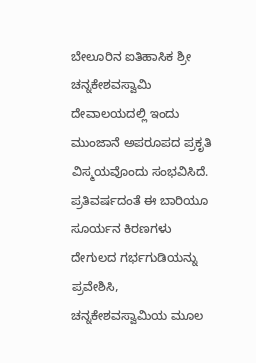ಬೇಲೂರಿನ ಐತಿಹಾಸಿಕ ಶ್ರೀ ಚನ್ನಕೇಶವಸ್ವಾಮಿ ದೇವಾಲಯದಲ್ಲಿ ಇಂದು ಮುಂಜಾನೆ ಅಪರೂಪದ ಪ್ರಕೃತಿ ವಿಸ್ಮಯವೊಂದು ಸಂಭವಿಸಿದೆ. ಪ್ರತಿವರ್ಷದಂತೆ ಈ ಬಾರಿಯೂ ಸೂರ್ಯನ ಕಿರಣಗಳು ದೇಗುಲದ ಗರ್ಭಗುಡಿಯನ್ನು ಪ್ರವೇಶಿಸಿ, ಚನ್ನಕೇಶವಸ್ವಾಮಿಯ ಮೂಲ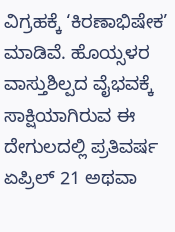ವಿಗ್ರಹಕ್ಕೆ ‘ಕಿರಣಾಭಿಷೇಕ’ ಮಾಡಿವೆ. ಹೊಯ್ಸಳರ ವಾಸ್ತುಶಿಲ್ಪದ ವೈಭವಕ್ಕೆ ಸಾಕ್ಷಿಯಾಗಿರುವ ಈ ದೇಗುಲದಲ್ಲಿ ಪ್ರತಿವರ್ಷ ಏಪ್ರಿಲ್ 21 ಅಥವಾ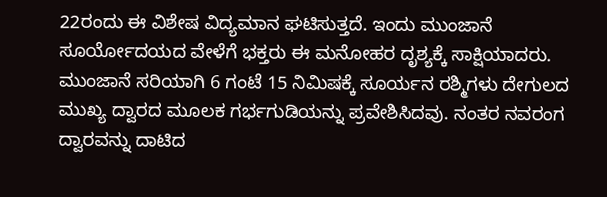22ರಂದು ಈ ವಿಶೇಷ ವಿದ್ಯಮಾನ ಘಟಿಸುತ್ತದೆ. ಇಂದು ಮುಂಜಾನೆ ಸೂರ್ಯೋದಯದ ವೇಳೆಗೆ ಭಕ್ತರು ಈ ಮನೋಹರ ದೃಶ್ಯಕ್ಕೆ ಸಾಕ್ಷಿಯಾದರು. ಮುಂಜಾನೆ ಸರಿಯಾಗಿ 6 ಗಂಟೆ 15 ನಿಮಿಷಕ್ಕೆ ಸೂರ್ಯನ ರಶ್ಮಿಗಳು ದೇಗುಲದ ಮುಖ್ಯ ದ್ವಾರದ ಮೂಲಕ ಗರ್ಭಗುಡಿಯನ್ನು ಪ್ರವೇಶಿಸಿದವು. ನಂತರ ನವರಂಗ ದ್ವಾರವನ್ನು ದಾಟಿದ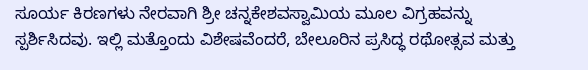ಸೂರ್ಯ ಕಿರಣಗಳು ನೇರವಾಗಿ ಶ್ರೀ ಚನ್ನಕೇಶವಸ್ವಾಮಿಯ ಮೂಲ ವಿಗ್ರಹವನ್ನು ಸ್ಪರ್ಶಿಸಿದವು. ಇಲ್ಲಿ ಮತ್ತೊಂದು ವಿಶೇಷವೆಂದರೆ, ಬೇಲೂರಿನ ಪ್ರಸಿದ್ಧ ರಥೋತ್ಸವ ಮತ್ತು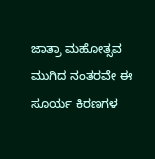ಜಾತ್ರಾ ಮಹೋತ್ಸವ ಮುಗಿದ ನಂತರವೇ ಈ ಸೂರ್ಯ ಕಿರಣಗಳ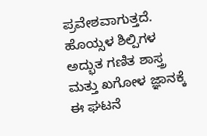ಪ್ರವೇಶವಾಗುತ್ತದೆ. ಹೊಯ್ಸಳ ಶಿಲ್ಪಿಗಳ ಅದ್ಭುತ ಗಣಿತ ಶಾಸ್ತ್ರ ಮತ್ತು ಖಗೋಳ ಜ್ಞಾನಕ್ಕೆ ಈ ಘಟನೆ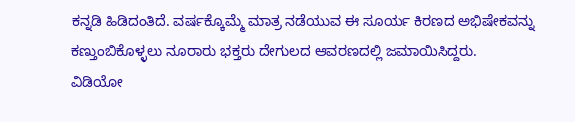ಕನ್ನಡಿ ಹಿಡಿದಂತಿದೆ. ವರ್ಷಕ್ಕೊಮ್ಮೆ ಮಾತ್ರ ನಡೆಯುವ ಈ ಸೂರ್ಯ ಕಿರಣದ ಅಭಿಷೇಕವನ್ನು ಕಣ್ತುಂಬಿಕೊಳ್ಳಲು ನೂರಾರು ಭಕ್ತರು ದೇಗುಲದ ಆವರಣದಲ್ಲಿ ಜಮಾಯಿಸಿದ್ದರು.
ವಿಡಿಯೋ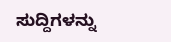ಸುದ್ದಿಗಳನ್ನು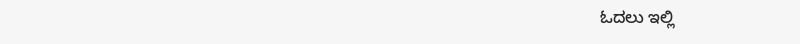ಓದಲು ಇಲ್ಲಿ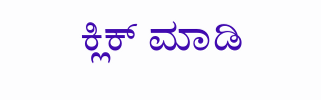ಕ್ಲಿಕ್ ಮಾಡಿ